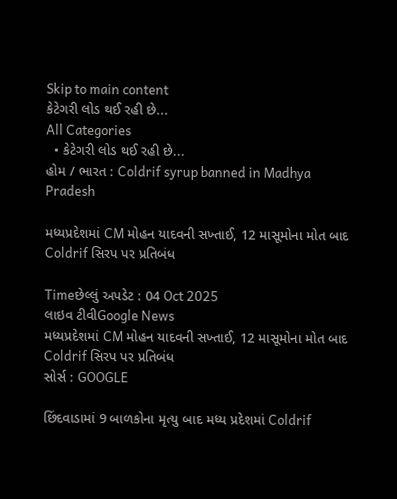Skip to main content
કેટેગરી લોડ થઈ રહી છે...
All Categories
  • કેટેગરી લોડ થઈ રહી છે...
હોમ / ભારત : Coldrif syrup banned in Madhya Pradesh

મધ્યપ્રદેશમાં CM મોહન યાદવની સખ્તાઈ, 12 માસૂમોના મોત બાદ Coldrif સિરપ પર પ્રતિબંધ

Timeછેલ્લું અપડેટ : 04 Oct 2025
લાઇવ ટીવીGoogle News
મધ્યપ્રદેશમાં CM મોહન યાદવની સખ્તાઈ, 12 માસૂમોના મોત બાદ Coldrif સિરપ પર પ્રતિબંધ
સોર્સ : GOOGLE

છિંદવાડામાં 9 બાળકોના મૃત્યુ બાદ મધ્ય પ્રદેશમાં Coldrif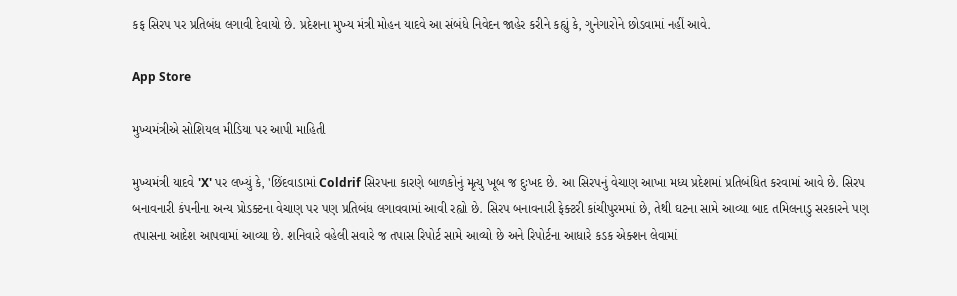કફ સિરપ પર પ્રતિબંધ લગાવી દેવાયો છે. પ્રદેશના મુખ્ય મંત્રી મોહન યાદવે આ સંબંધે નિવેદન જાહેર કરીને કહ્યું કે, ગુનેગારોને છોડવામાં નહીં આવે.

App Store

મુખ્યમંત્રીએ સોશિયલ મીડિયા પર આપી માહિતી

મુખ્યમંત્રી યાદવે 'X' પર લખ્યું કે, 'છિંદવાડામાં Coldrif સિરપના કારણે બાળકોનું મૃત્યુ ખૂબ જ દુઃખદ છે. આ સિરપનું વેચાણ આખા મધ્ય પ્રદેશમાં પ્રતિબંધિત કરવામાં આવે છે. સિરપ બનાવનારી કંપનીના અન્ય પ્રોડક્ટના વેચાણ પર પણ પ્રતિબંધ લગાવવામાં આવી રહ્યો છે. સિરપ બનાવનારી ફેક્ટરી કાંચીપુરમમાં છે, તેથી ઘટના સામે આવ્યા બાદ તમિલનાડુ સરકારને પણ તપાસના આદેશ આપવામાં આવ્યા છે. શનિવારે વહેલી સવારે જ તપાસ રિપોર્ટ સામે આવ્યો છે અને રિપોર્ટના આધારે કડક એક્શન લેવામાં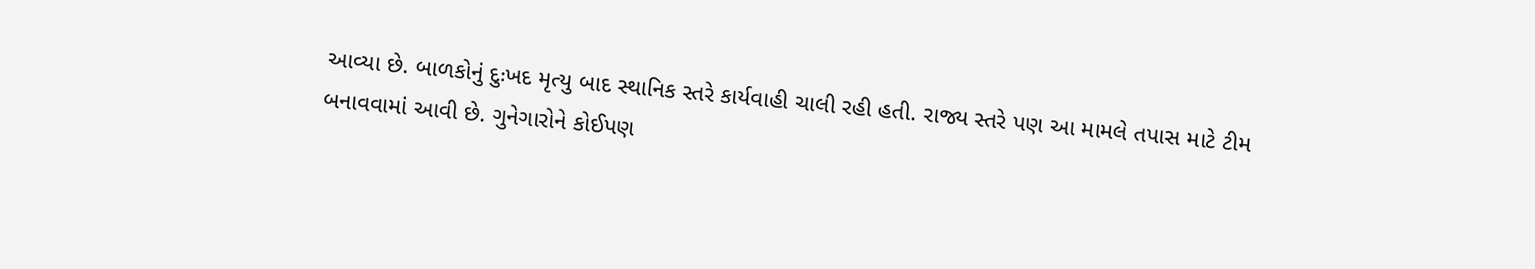આવ્યા છે. બાળકોનું દુઃખદ મૃત્યુ બાદ સ્થાનિક સ્તરે કાર્યવાહી ચાલી રહી હતી. રાજ્ય સ્તરે પણ આ મામલે તપાસ માટે ટીમ બનાવવામાં આવી છે. ગુનેગારોને કોઈપણ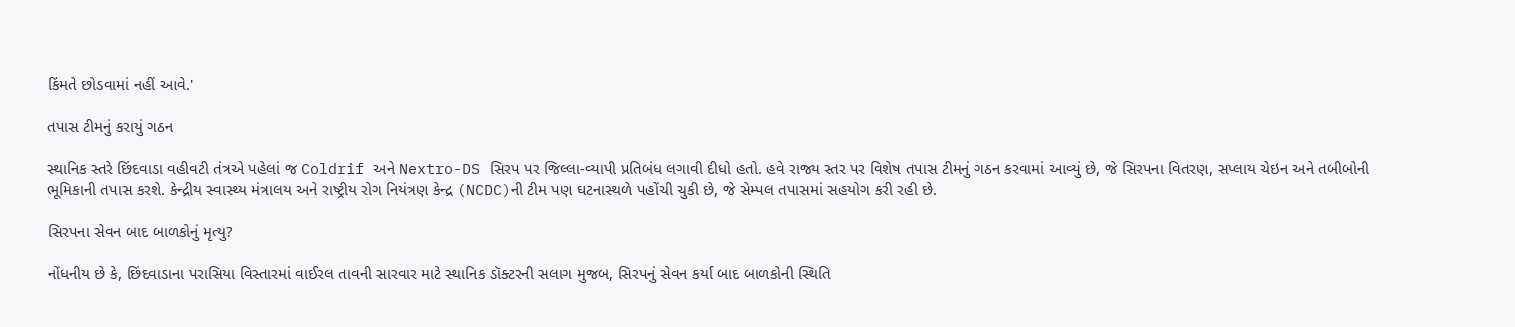કિંમતે છોડવામાં નહીં આવે.'

તપાસ ટીમનું કરાયું ગઠન

સ્થાનિક સ્તરે છિંદવાડા વહીવટી તંત્રએ પહેલાં જ Coldrif અને Nextro-DS સિરપ પર જિલ્લા-વ્યાપી પ્રતિબંધ લગાવી દીધો હતો. હવે રાજ્ય સ્તર પર વિશેષ તપાસ ટીમનું ગઠન કરવામાં આવ્યું છે, જે સિરપના વિતરણ, સપ્લાય ચેઇન અને તબીબોની ભૂમિકાની તપાસ કરશે. કેન્દ્રીય સ્વાસ્થ્ય મંત્રાલય અને રાષ્ટ્રીય રોગ નિયંત્રણ કેન્દ્ર (NCDC)ની ટીમ પણ ઘટનાસ્થળે પહોંચી ચુકી છે, જે સેમ્પલ તપાસમાં સહયોગ કરી રહી છે.

સિરપના સેવન બાદ બાળકોનું મૃત્યુ?

નોંધનીય છે કે, છિંદવાડાના પરાસિયા વિસ્તારમાં વાઈરલ તાવની સારવાર માટે સ્થાનિક ડૉક્ટરની સલાગ મુજબ, સિરપનું સેવન કર્યા બાદ બાળકોની સ્થિતિ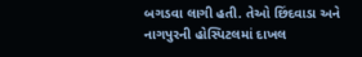બગડવા લાગી હતી. તેઓ છિંદવાડા અને નાગપુરની હોસ્પિટલમાં દાખલ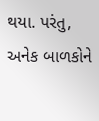થયા. પરંતુ, અનેક બાળકોને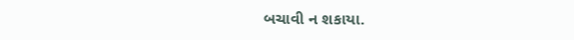બચાવી ન શકાયા.